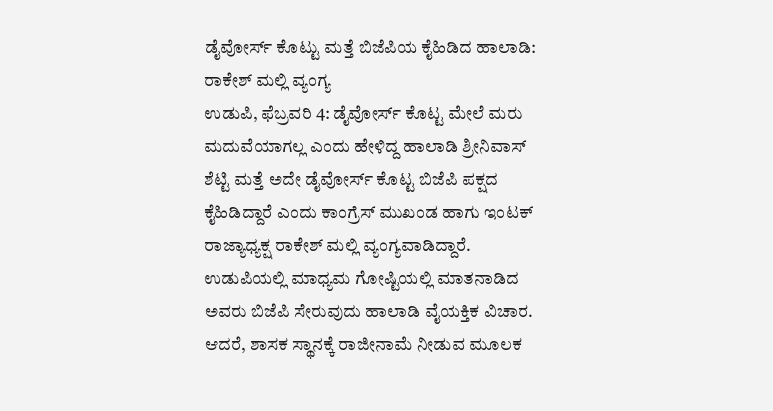ಡೈವೋರ್ಸ್ ಕೊಟ್ಟು ಮತ್ತೆ ಬಿಜೆಪಿಯ ಕೈಹಿಡಿದ ಹಾಲಾಡಿ: ರಾಕೇಶ್ ಮಲ್ಲಿ ವ್ಯಂಗ್ಯ
ಉಡುಪಿ, ಫೆಬ್ರವರಿ 4: ಡೈವೋರ್ಸ್ ಕೊಟ್ಟ ಮೇಲೆ ಮರು ಮದುವೆಯಾಗಲ್ಲ ಎಂದು ಹೇಳಿದ್ದ ಹಾಲಾಡಿ ಶ್ರೀನಿವಾಸ್ ಶೆಟ್ಟಿ ಮತ್ತೆ ಅದೇ ಡೈವೋರ್ಸ್ ಕೊಟ್ಟ ಬಿಜೆಪಿ ಪಕ್ಷದ ಕೈಹಿಡಿದ್ದಾರೆ ಎಂದು ಕಾಂಗ್ರೆಸ್ ಮುಖಂಡ ಹಾಗು ಇಂಟಕ್ ರಾಜ್ಯಾಧ್ಯಕ್ಷ ರಾಕೇಶ್ ಮಲ್ಲಿ ವ್ಯಂಗ್ಯವಾಡಿದ್ದಾರೆ.
ಉಡುಪಿಯಲ್ಲಿ ಮಾಧ್ಯಮ ಗೋಷ್ಟಿಯಲ್ಲಿ ಮಾತನಾಡಿದ ಅವರು ಬಿಜೆಪಿ ಸೇರುವುದು ಹಾಲಾಡಿ ವೈಯಕ್ತಿಕ ವಿಚಾರ. ಆದರೆ, ಶಾಸಕ ಸ್ಥಾನಕ್ಕೆ ರಾಜೀನಾಮೆ ನೀಡುವ ಮೂಲಕ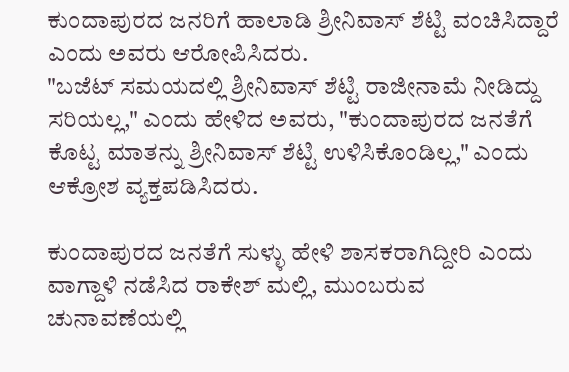ಕುಂದಾಪುರದ ಜನರಿಗೆ ಹಾಲಾಡಿ ಶ್ರೀನಿವಾಸ್ ಶೆಟ್ಟಿ ವಂಚಿಸಿದ್ದಾರೆ ಎಂದು ಅವರು ಆರೋಪಿಸಿದರು.
"ಬಜೆಟ್ ಸಮಯದಲ್ಲಿ ಶ್ರೀನಿವಾಸ್ ಶೆಟ್ಟಿ ರಾಜೀನಾಮೆ ನೀಡಿದ್ದು ಸರಿಯಲ್ಲ," ಎಂದು ಹೇಳಿದ ಅವರು, "ಕುಂದಾಪುರದ ಜನತೆಗೆ ಕೊಟ್ಟ ಮಾತನ್ನು ಶ್ರೀನಿವಾಸ್ ಶೆಟ್ಟಿ ಉಳಿಸಿಕೊಂಡಿಲ್ಲ," ಎಂದು ಆಕ್ರೋಶ ವ್ಯಕ್ತಪಡಿಸಿದರು.

ಕುಂದಾಪುರದ ಜನತೆಗೆ ಸುಳ್ಳು ಹೇಳಿ ಶಾಸಕರಾಗಿದ್ದೀರಿ ಎಂದು ವಾಗ್ದಾಳಿ ನಡೆಸಿದ ರಾಕೇಶ್ ಮಲ್ಲಿ, ಮುಂಬರುವ ಚುನಾವಣೆಯಲ್ಲಿ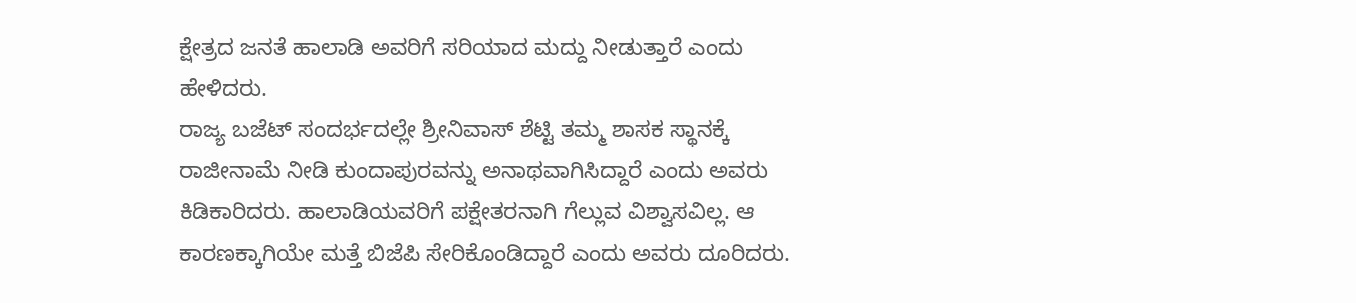ಕ್ಷೇತ್ರದ ಜನತೆ ಹಾಲಾಡಿ ಅವರಿಗೆ ಸರಿಯಾದ ಮದ್ದು ನೀಡುತ್ತಾರೆ ಎಂದು ಹೇಳಿದರು.
ರಾಜ್ಯ ಬಜೆಟ್ ಸಂದರ್ಭದಲ್ಲೇ ಶ್ರೀನಿವಾಸ್ ಶೆಟ್ಟಿ ತಮ್ಮ ಶಾಸಕ ಸ್ಥಾನಕ್ಕೆ ರಾಜೀನಾಮೆ ನೀಡಿ ಕುಂದಾಪುರವನ್ನು ಅನಾಥವಾಗಿಸಿದ್ದಾರೆ ಎಂದು ಅವರು ಕಿಡಿಕಾರಿದರು. ಹಾಲಾಡಿಯವರಿಗೆ ಪಕ್ಷೇತರನಾಗಿ ಗೆಲ್ಲುವ ವಿಶ್ವಾಸವಿಲ್ಲ. ಆ ಕಾರಣಕ್ಕಾಗಿಯೇ ಮತ್ತೆ ಬಿಜೆಪಿ ಸೇರಿಕೊಂಡಿದ್ದಾರೆ ಎಂದು ಅವರು ದೂರಿದರು.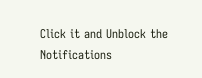Click it and Unblock the Notifications